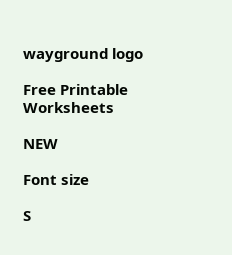wayground logo

Free Printable Worksheets

NEW

Font size

S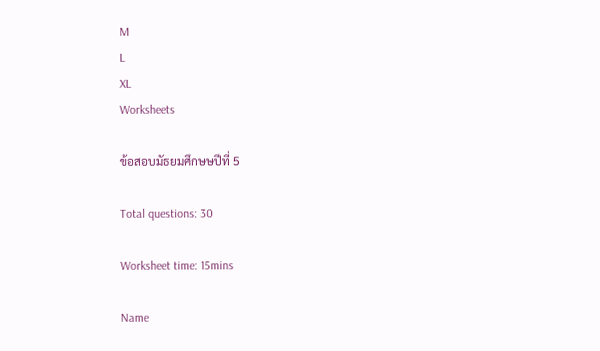M
L
XL
Worksheets

ข้อสอบมัธยมศึกษษปีที่ 5

Total questions: 30

Worksheet time: 15mins

Name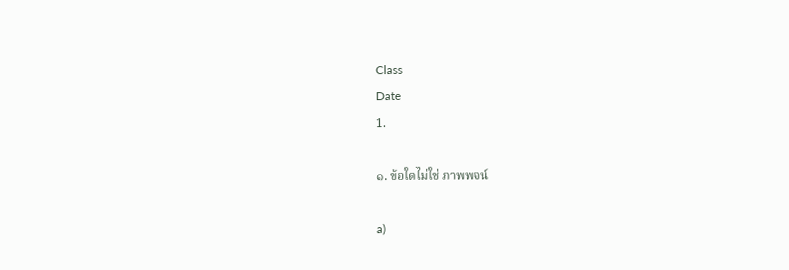Class
Date
1.

๑. ข้อใดไม่ใช่ ภาพพจน์

a)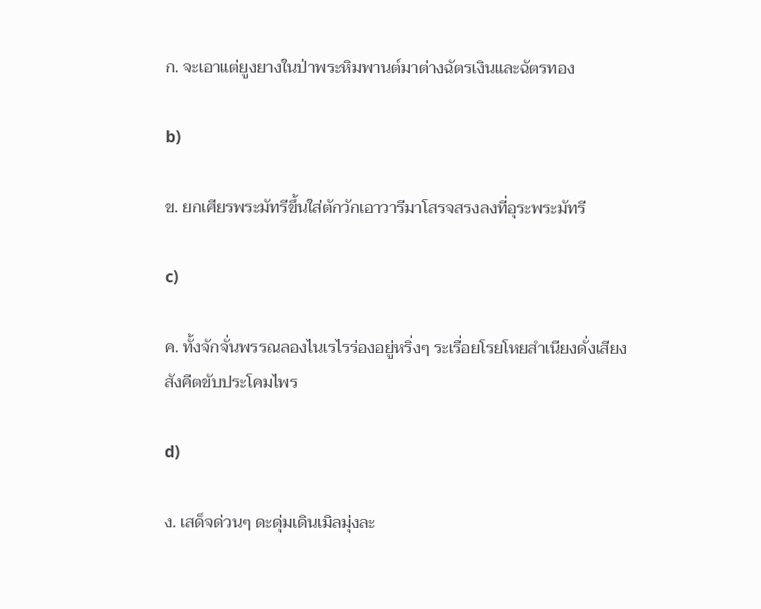ก. จะเอาแต่ยูงยางในป่าพระหิมพานต์มาต่างฉัตรเงินและฉัตรทอง

b)

ข. ยกเศียรพระมัทรีขึ้นใส่ตักวักเอาวารีมาโสรจสรงลงที่อุระพระมัทรี

c)

ค. ทั้งจักจั่นพรรณลองไนเรไรร่องอยู่หริ่งๆ ระเรื่อยโรยโหยสําเนียงดั่งเสียงสังคีตขับประโคมไพร

d)

ง. เสด็จด่วนๆ ดะดุ่มเดินเมิลมุ่งละ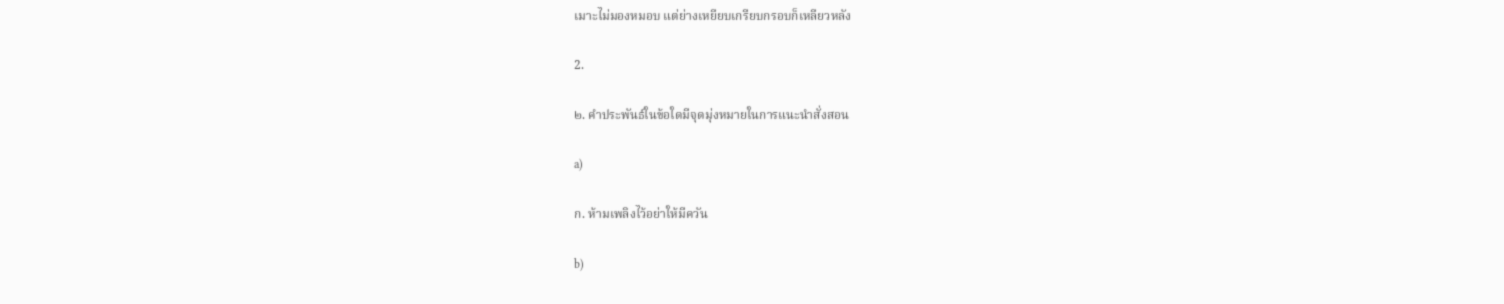เมาะไม่มองหมอบ แต่ย่างเหยียบเกรียบกรอบก็เหลียวหลัง

2.

๒. คําประพันธ์ในข้อใดมีจุดมุ่งหมายในการแนะนําสั่งสอน

a)

ก. ห้ามเพลิงไว้อย่าให้มีควัน

b)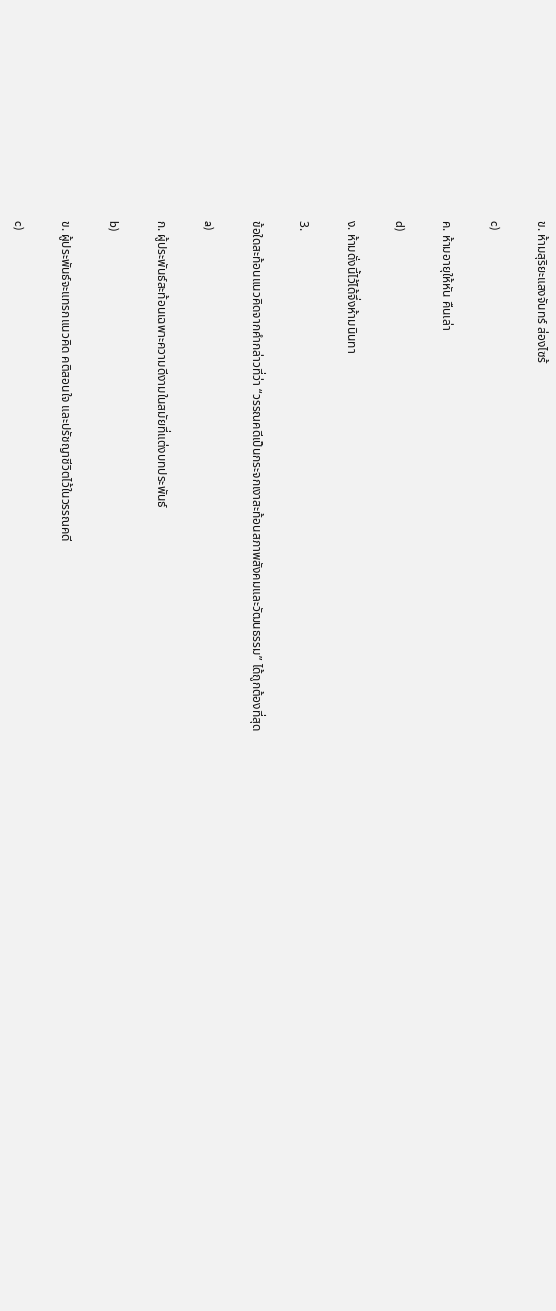ข. ห้ามสุริยะแสงจันทร์ ส่องไซร้

c)

ค. ห้ามอายุให้หัน คืนเล่า

d)

ง. ห้ามดั่งนี้ไว้ได้จึ่งห้ามนินทา

3.

ข้อใดสะท้อนแนวคิดจากคำกล่าวที่ว่า “วรรณคดีเป็นกระจกเงาสะท้อนสภาพสังคมและวัฒนธรรม” ได้ถูกต้องที่สุด

a)

ก. ผู้ประพันธ์สะท้อนเฉพาะความดีงามในสมัยที่แต่งบทประพันธ์

b)

ข. ผู้ประพันธ์จะแทรกแนวคิด คติสอนใจ และปรัชญาชีวิตไว้ในวรรณคดี

c)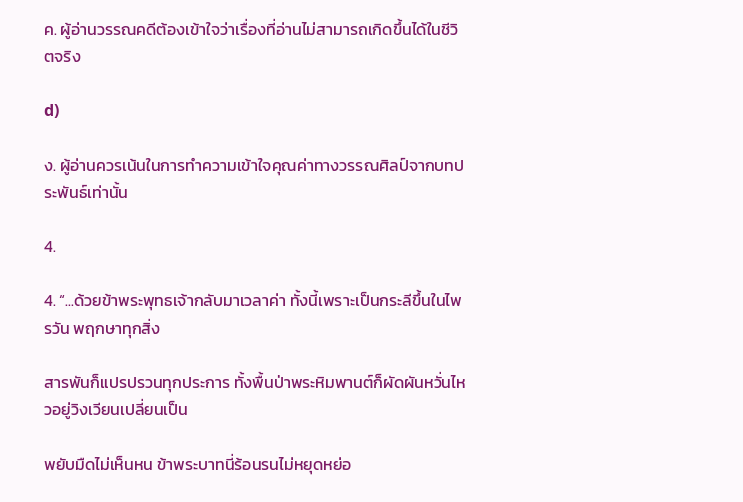ค. ผู้อ่านวรรณคดีต้องเข้าใจว่าเรื่องที่อ่านไม่สามารถเกิดขึ้นได้ในชีวิตจริง

d)

ง. ผู้อ่านควรเน้นในการทำความเข้าใจคุณค่าทางวรรณศิลป์จากบทประพันธ์เท่านั้น

4.

4. “...ด้วยข้าพระพุทธเจ้ากลับมาเวลาค่า ทั้งนี้เพราะเป็นกระลีขึ้นในไพรวัน พฤกษาทุกสิ่ง

สารพันก็แปรปรวนทุกประการ ทั้งพื้นป่าพระหิมพานต์ก็ผัดผันหวั่นไหวอยู่วิงเวียนเปลี่ยนเป็น

พยับมืดไม่เห็นหน ข้าพระบาทนี่ร้อนรนไม่หยุดหย่อ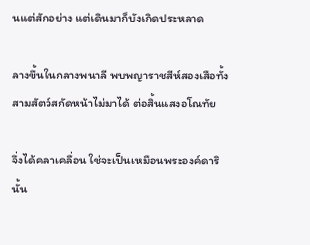นแต่สักอย่าง แต่เดินมาก็บังเกิดประหลาด

ลางขึ้นในกลางพนาลี พบพญาราชสีห์สองเสือทั้งสามสัตว์สกัดหน้าไม่มาได้ ต่อสิ้นแสงอโณทัย

จึ่งได้คลาเคลื่อน ใช่จะเป็นเหมือนพระองค์ดารินั้น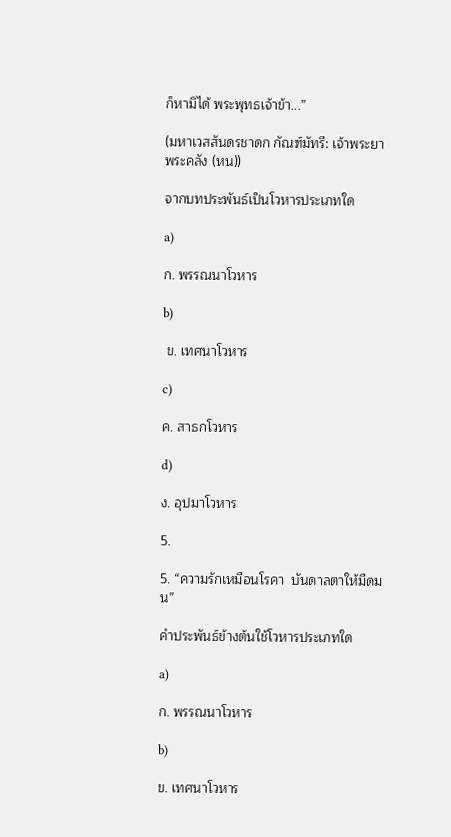ก็หามิได้ พระพุทธเจ้าข้า...”

(มหาเวสสันดรชาดก กัณฑ์มัทรี: เจ้าพระยาพระคลัง (หน))

จากบทประพันธ์เป็นโวหารประเภทใด

a)

ก. พรรณนาโวหาร

b)

 ข. เทศนาโวหาร

c)

ค. สาธกโวหาร

d)

ง. อุปมาโวหาร

5.

5. “ความรักเหมือนโรคา  บันดาลตาให้มืดมน”

คําประพันธ์ข้างต้นใช้โวหารประเภทใด

a)

ก. พรรณนาโวหาร

b)

ข. เทศนาโวหาร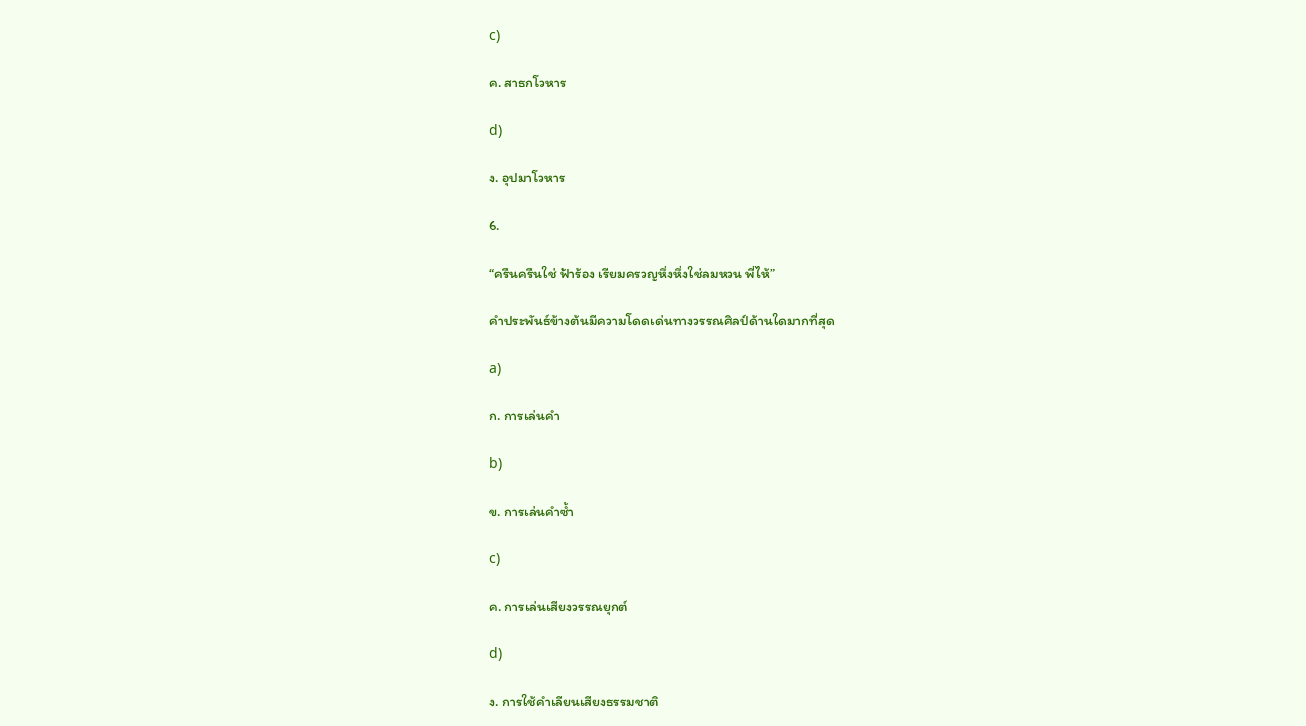c)

ค. สาธกโวหาร

d)

ง. อุปมาโวหาร

6.

“ครืนครืนใช่ ฟ้าร้อง เรียมครวญหึ่งหึ่งใช่ลมหวน พี่ไห้”

คำประพันธ์ข้างต้นมีความโดดเด่นทางวรรณศิลป์ด้านใดมากที่สุด

a)

ก. การเล่นคำ

b)

ข. การเล่นคําซ้ำ

c)

ค. การเล่นเสียงวรรณยุกต์

d)

ง. การใช้คําเลียนเสียงธรรมชาติ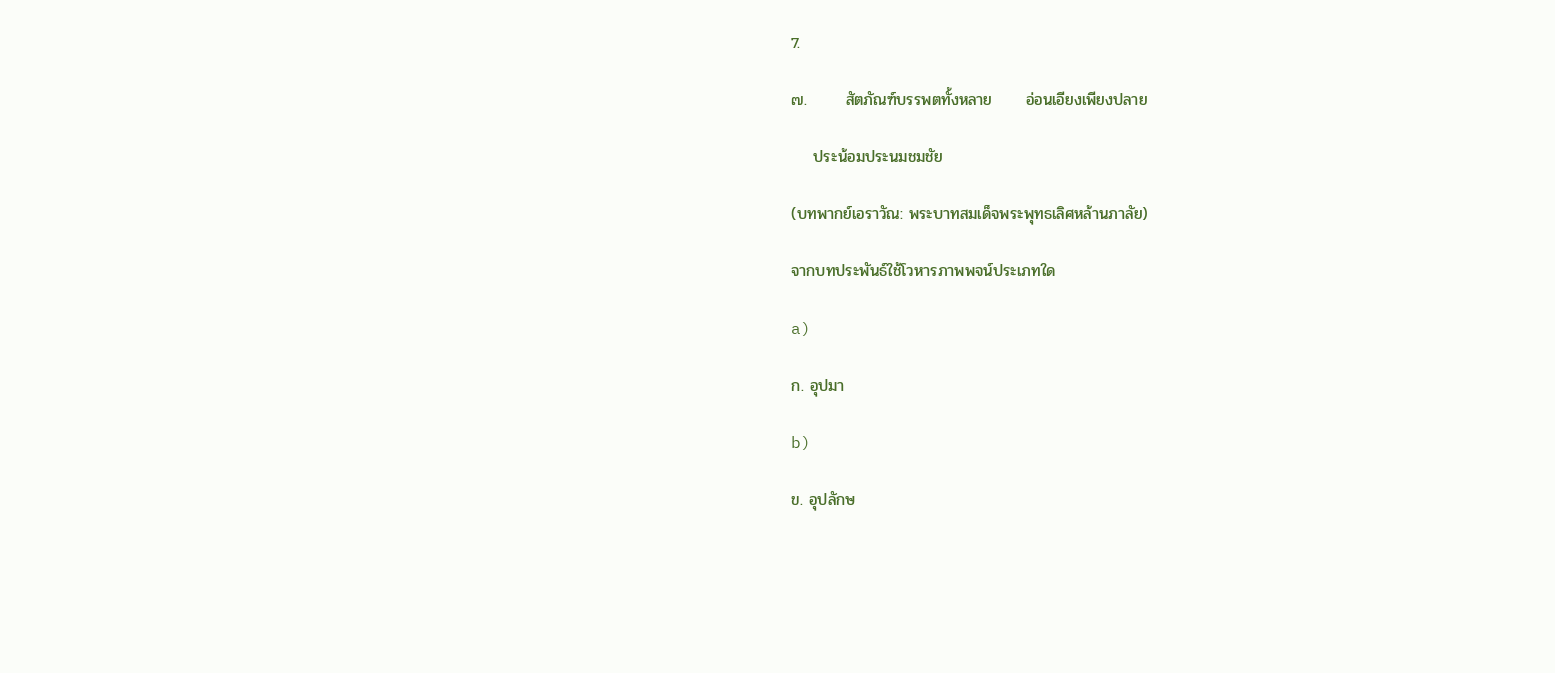7.

๗.       สัตภัณฑ์บรรพตทั้งหลาย      อ่อนเอียงเพียงปลาย

    ประน้อมประนมชมชัย

(บทพากย์เอราวัณ: พระบาทสมเด็จพระพุทธเลิศหล้านภาลัย)

จากบทประพันธ์ใช้โวหารภาพพจน์ประเภทใด

a)

ก. อุปมา

b)

ข. อุปลักษ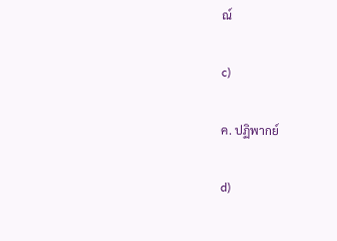ณ์

c)

ค. ปฏิพากย์

d)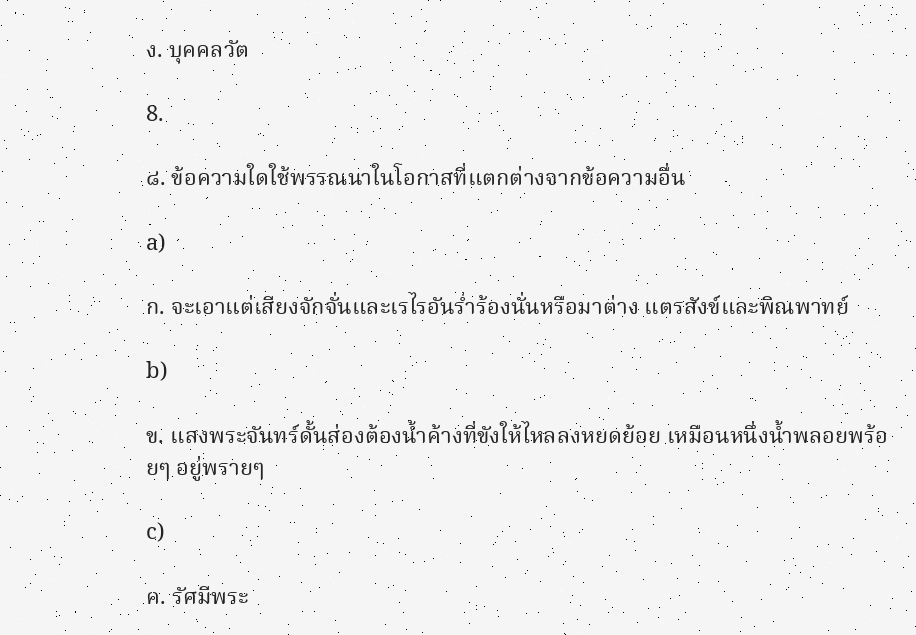ง. บุคคลวัต

8.

๘. ข้อความใดใช้พรรณนาในโอกาสที่แตกต่างจากข้อความอื่น

a)

ก. จะเอาแต่เสียงจักจั่นและเรไรอันร่ำร้องนั่นหรือมาต่าง แตรสังข์และพิณพาทย์

b)

ข. แสงพระจันทร์ดั้นส่องต้องน้ำค้างที่ขังให้ไหลลงหยดย้อย เหมือนหนึ่งน้ำพลอยพร้อยๆ อยู่พรายๆ

c)

ค. รัศมีพระ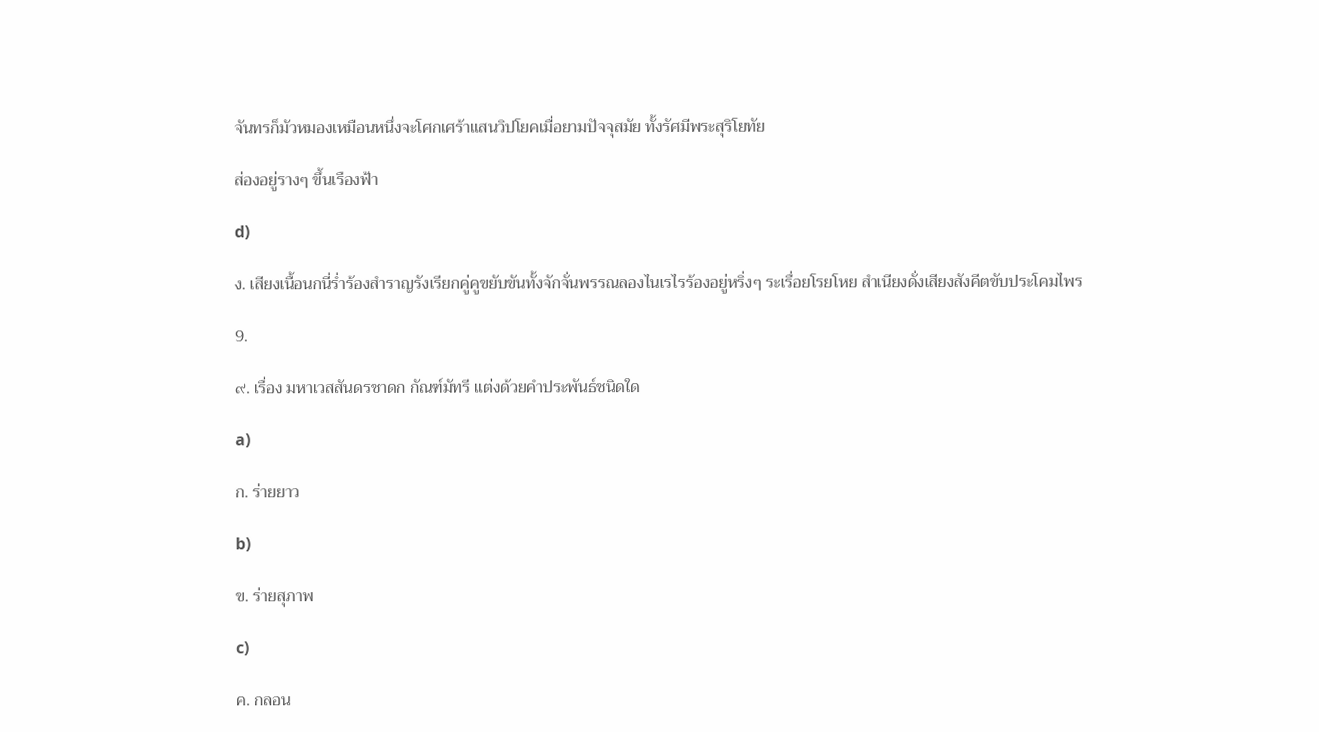จันทรก็มัวหมองเหมือนหนึ่งจะโศกเศร้าแสนวิปโยคเมื่อยามปัจจุสมัย ทั้งรัศมีพระสุริโยทัย

ส่องอยู่รางๆ ขึ้นเรืองฟ้า

d)

ง. เสียงเนื้อนกนี่ร่ำร้องสำราญรังเรียกคู่คูขยับขันทั้งจักจั่นพรรณลองไนเรไรร้องอยู่หริ่งๆ ระเรื่อยโรยโหย สำเนียงดั่งเสียงสังคีตขับประโคมไพร

9.

๙. เรื่อง มหาเวสสันดรชาดก กัณฑ์มัทรี แต่งด้วยคำประพันธ์ชนิดใด

a)

ก. ร่ายยาว

b)

ข. ร่ายสุภาพ

c)

ค. กลอน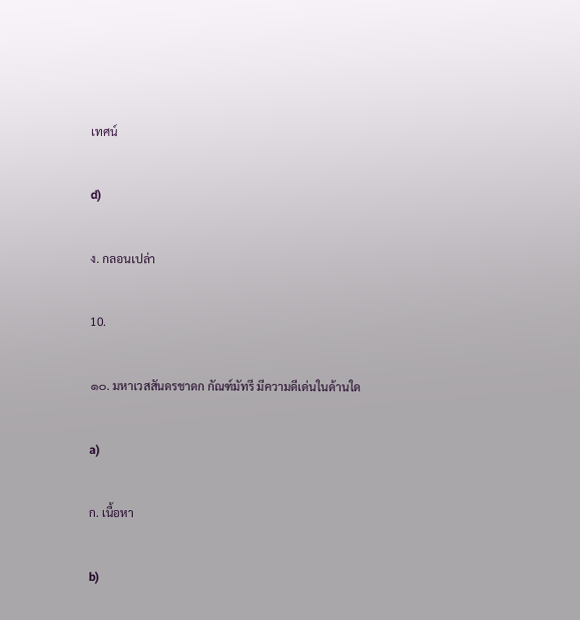เทศน์

d)

ง. กลอนเปล่า

10.

๑๐. มหาเวสสันดรชาดก กัณฑ์มัทรี มีความดีเด่นในด้านใด

a)

ก. เนื้อหา

b)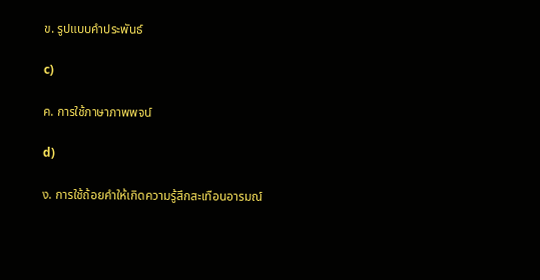ข. รูปแบบคำประพันธ์

c)

ค. การใช้ภาษาภาพพจน์

d)

ง. การใช้ถ้อยคำให้เกิดความรู้สึกสะเทือนอารมณ์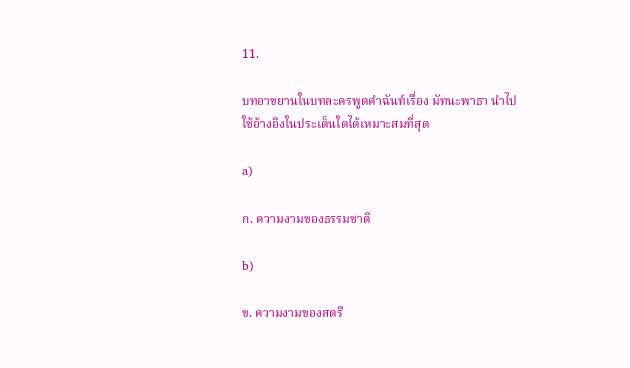11.

บทอาขยานในบทละครพูดคำฉันท์เรื่อง มัทนะพาธา นำไปใช้อ้างอิงในประเด็นใดได้เหมาะสมที่สุด

a)

ก. ความงามของธรรมชาติ

b)

ข. ความงามของสตรี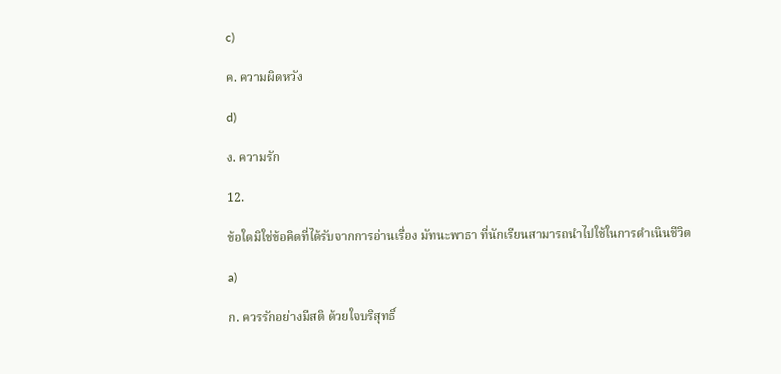c)

ค. ความผิดหวัง

d)

ง. ความรัก

12.

ข้อใดมิใช่ข้อคิดที่ได้รับจากการอ่านเรื่อง มัทนะพาธา ที่นักเรียนสามารถนำไปใช้ในการดำเนินชีวิต

a)

ก. ควรรักอย่างมีสติ ด้วยใจบริสุทธิ์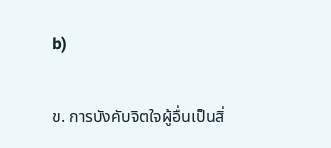b)

ข. การบังคับจิตใจผู้อื่นเป็นสิ่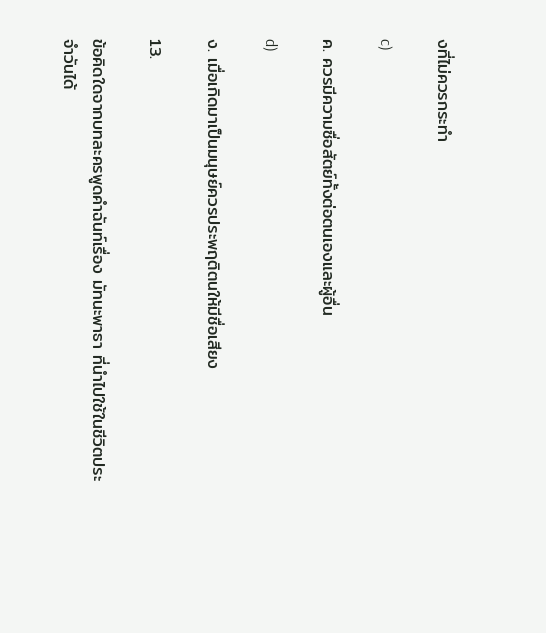งที่ไม่ควรกระทำ

c)

ค. ควรมีความซื่อสัตย์ทั้งต่อตนเองและผู้อื่น

d)

ง. เมื่อเกิดมาเป็นมนุษย์ควรประพฤติตนให้มีชื่อเสียง

13.

ข้อคิดใดจากบทละครพูดคำฉันท์เรื่อง มัทนะพาธา ที่นำไปใช้ในชีวิตประจำวันได้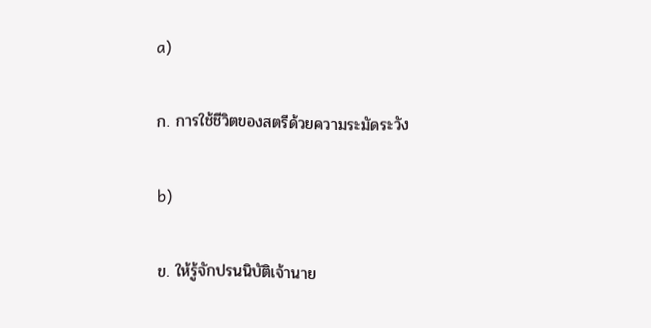a)

ก. การใช้ชีวิตของสตรีด้วยความระมัดระวัง

b)

ข. ให้รู้จักปรนนิบัติเจ้านาย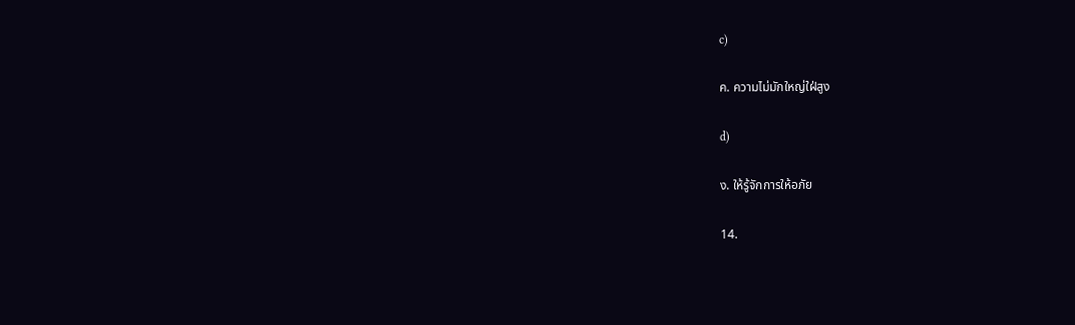c)

ค. ความไม่มักใหญ่ใฝ่สูง

d)

ง. ให้รู้จักการให้อภัย

14.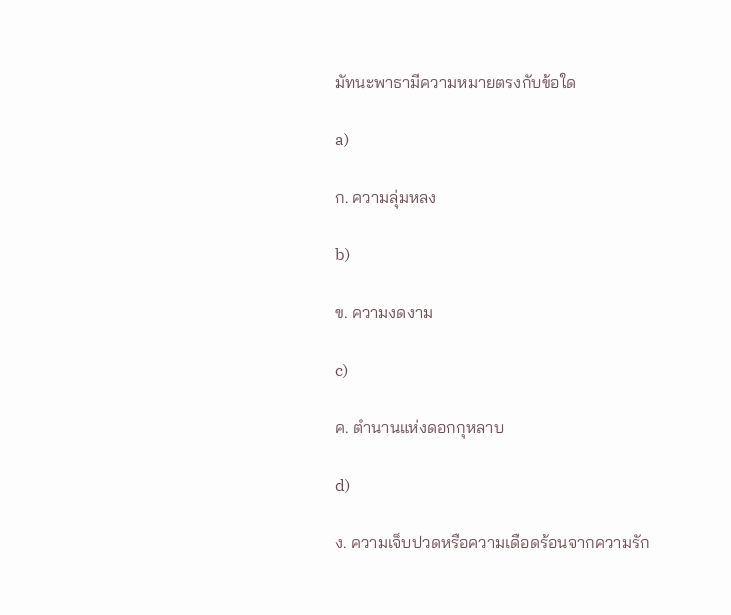มัทนะพาธามีความหมายตรงกับข้อใด

a)

ก. ความลุ่มหลง

b)

ข. ความงดงาม

c)

ค. ตำนานแห่งดอกกุหลาบ

d)

ง. ความเจ็บปวดหรือความเดือดร้อนจากความรัก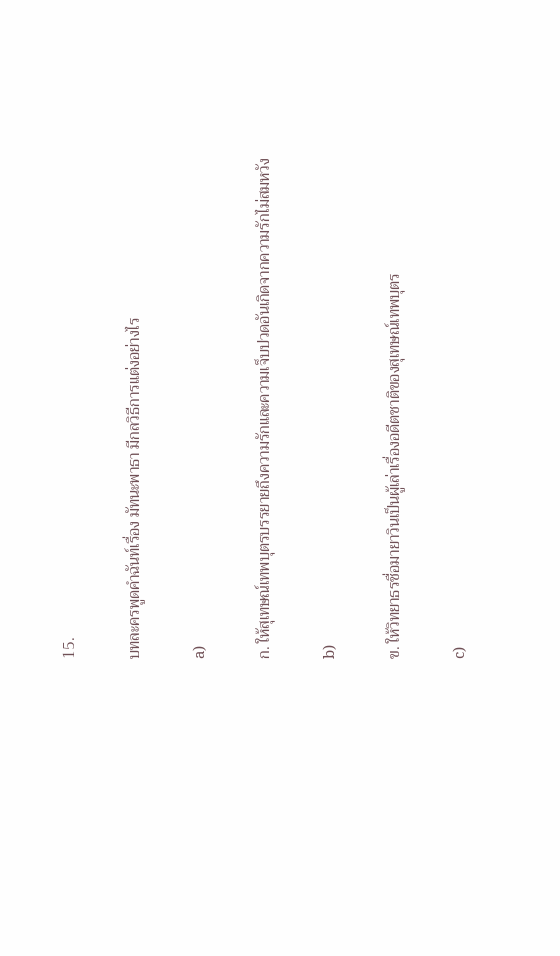15.

บทละครพูดคำฉันท์เรื่อง มัทนะพาธา มีกลวิธีการแต่งอย่างไร

a)

ก. ให้สุเทษณ์เทพบุตรบรรยายถึงความรักและความเจ็บปวดอันเกิดจากความรักไม่สมหวัง

b)

ข. ให้วิทยาธรชื่อมายาวินเป็นผู้เล่าเรื่องอดีตชาติของสุเทษณ์เทพบุตร

c)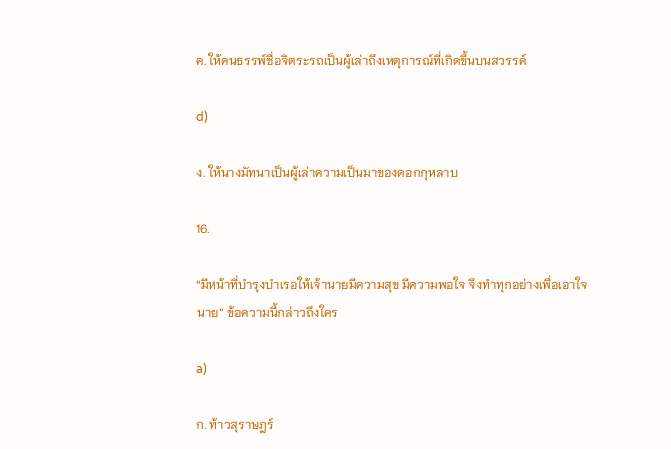ค. ให้คนธรรพ์ชื่อจิตระรถเป็นผู้เล่าถึงเหตุการณ์ที่เกิดขึ้นบนสวรรค์

d)

ง. ให้นางมัทนาเป็นผู้เล่าความเป็นมาของดอกกุหลาบ

16.

“มีหน้าที่บำรุงบำเรอให้เจ้านายมีความสุข มีความพอใจ จึงทำทุกอย่างเพื่อเอาใจนาย” ข้อความนี้กล่าวถึงใคร

a)

ก. ท้าวสุราษฎร์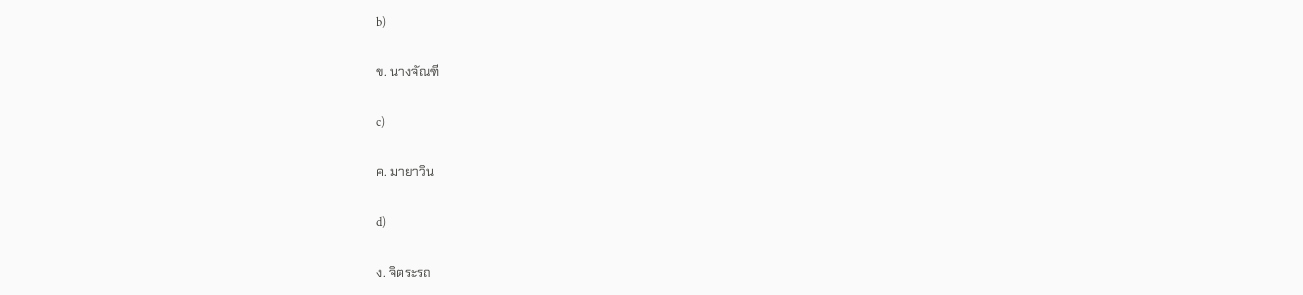b)

ข. นางจัณฑี

c)

ค. มายาวิน

d)

ง. จิตระรถ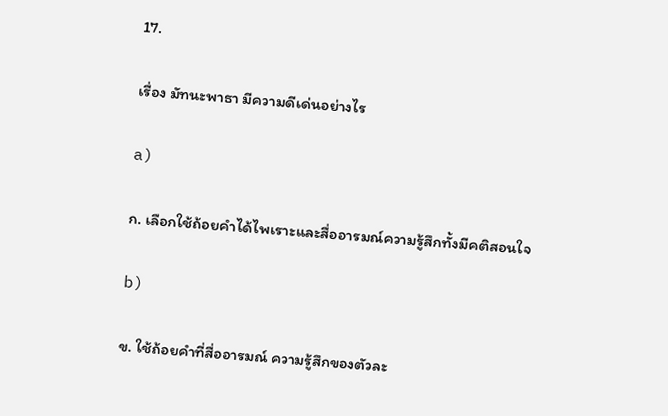17.

เรื่อง มัทนะพาธา มีความดีเด่นอย่างไร

a)

ก. เลือกใช้ถ้อยคำได้ไพเราะและสื่ออารมณ์ความรู้สึกทั้งมีคติสอนใจ

b)

ข. ใช้ถ้อยคำที่สื่ออารมณ์ ความรู้สึกของตัวละ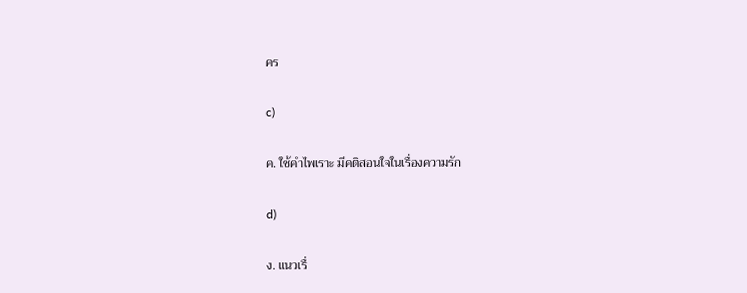คร

c)

ค. ใช้คำไพเราะ มีคติสอนใจในเรื่องความรัก

d)

ง. แนวเรื่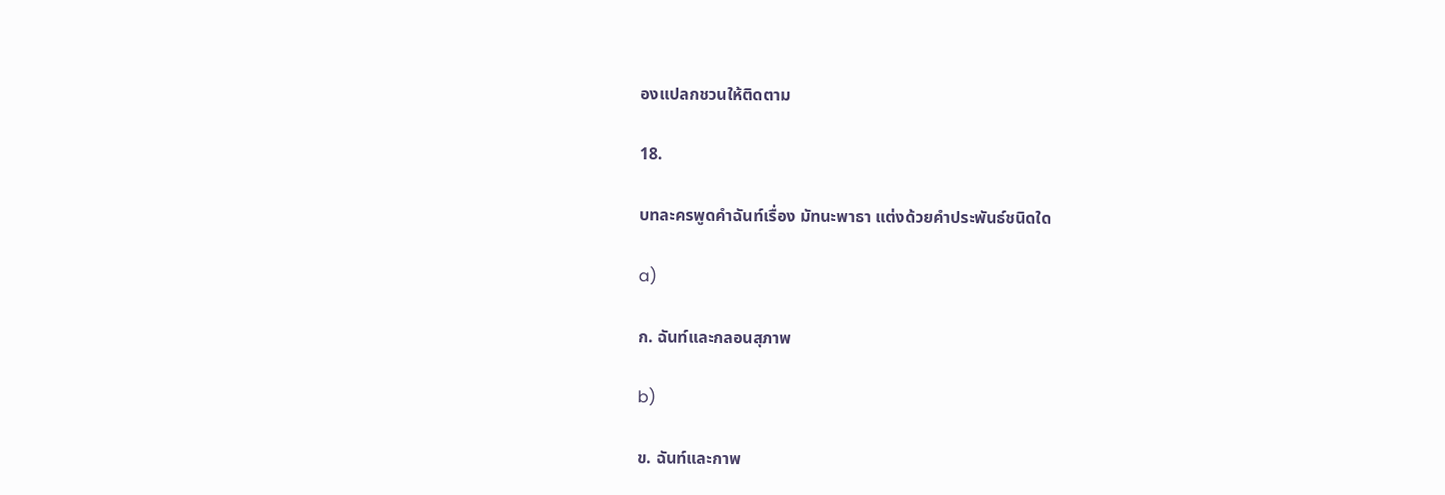องแปลกชวนให้ติดตาม

18.

บทละครพูดคำฉันท์เรื่อง มัทนะพาธา แต่งด้วยคำประพันธ์ชนิดใด

a)

ก. ฉันท์และกลอนสุภาพ

b)

ข. ฉันท์และกาพ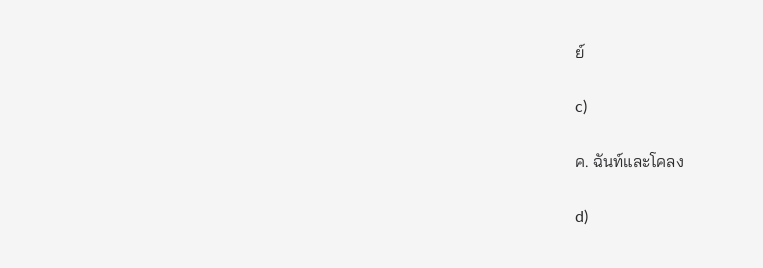ย์

c)

ค. ฉันท์และโคลง

d)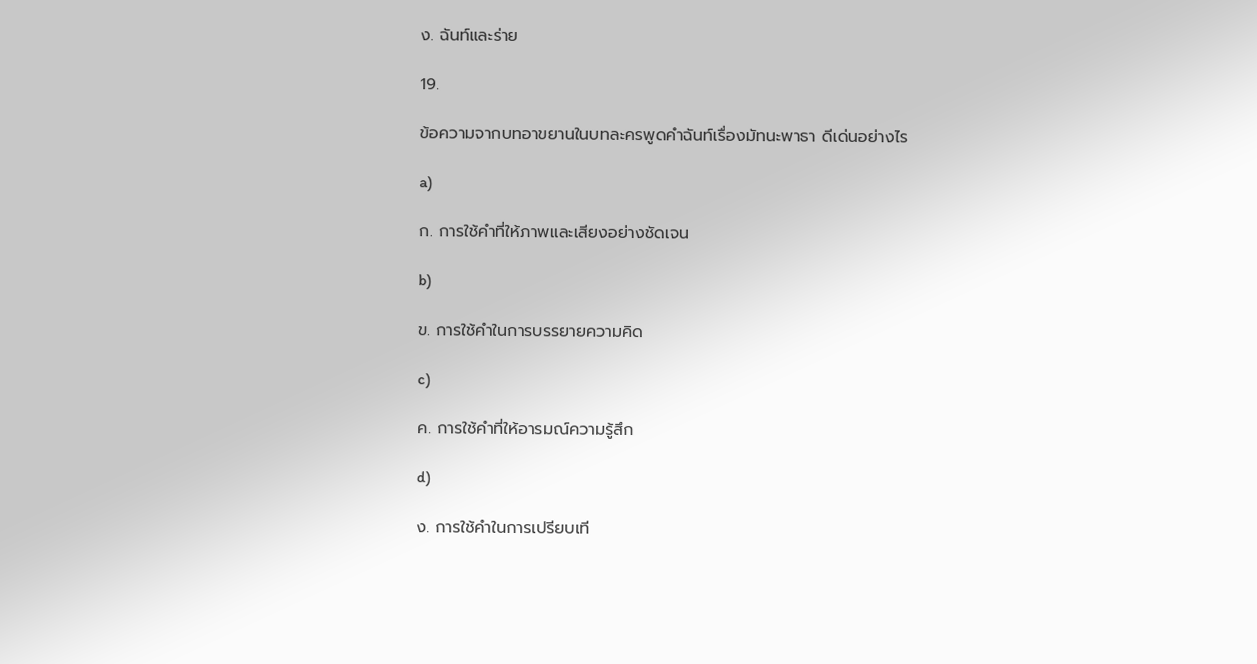ง. ฉันท์และร่าย

19.

ข้อความจากบทอาขยานในบทละครพูดคำฉันท์เรื่องมัทนะพาธา ดีเด่นอย่างไร

a)

ก. การใช้คำที่ให้ภาพและเสียงอย่างชัดเจน

b)

ข. การใช้คำในการบรรยายความคิด

c)

ค. การใช้คำที่ให้อารมณ์ความรู้สึก

d)

ง. การใช้คำในการเปรียบเที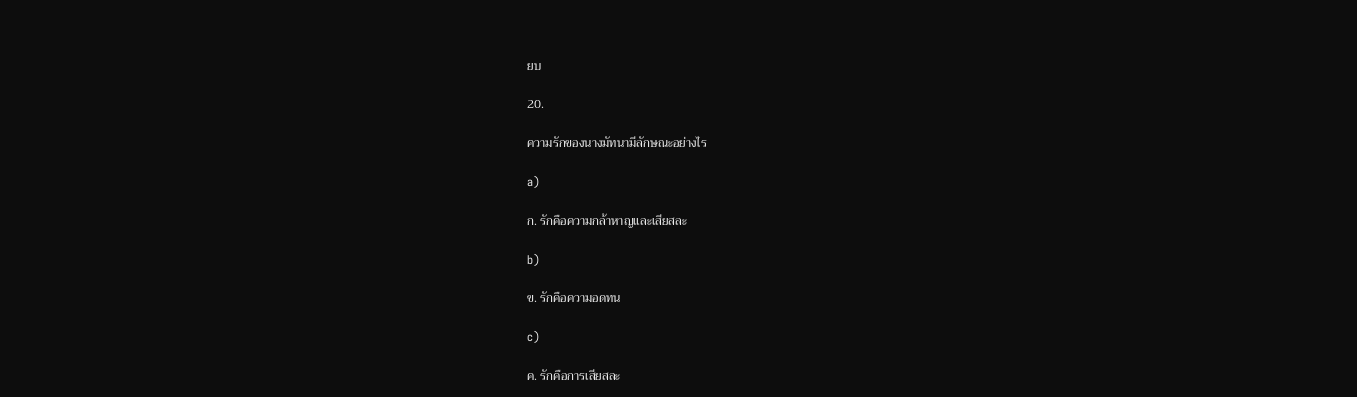ยบ

20.

ความรักของนางมัทนามีลักษณะอย่างไร

a)

ก. รักคือความกล้าหาญและเสียสละ

b)

ข. รักคือความอดทน

c)

ค. รักคือการเสียสละ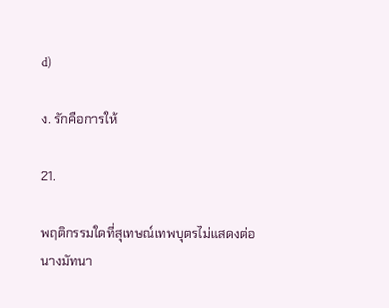d)

ง. รักคือการให้

21.

พฤติกรรมใดที่สุเทษณ์เทพบุตรไม่แสดงต่อนางมัทนา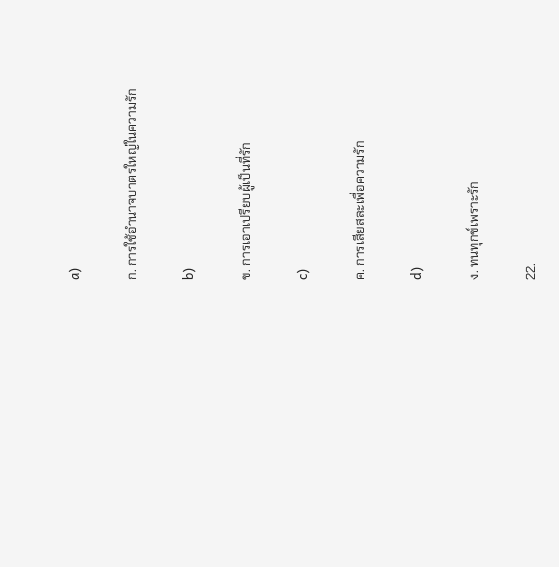a)

ก. การใช้อำนาจบาตรใหญ่ในความรัก

b)

ข. การเอาเปรียบผู้เป็นที่รัก

c)

ค. การเสียสละเพื่อความรัก

d)

ง. ทนทุกข์เพราะรัก

22.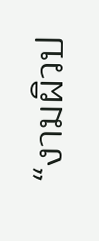“งามผิวป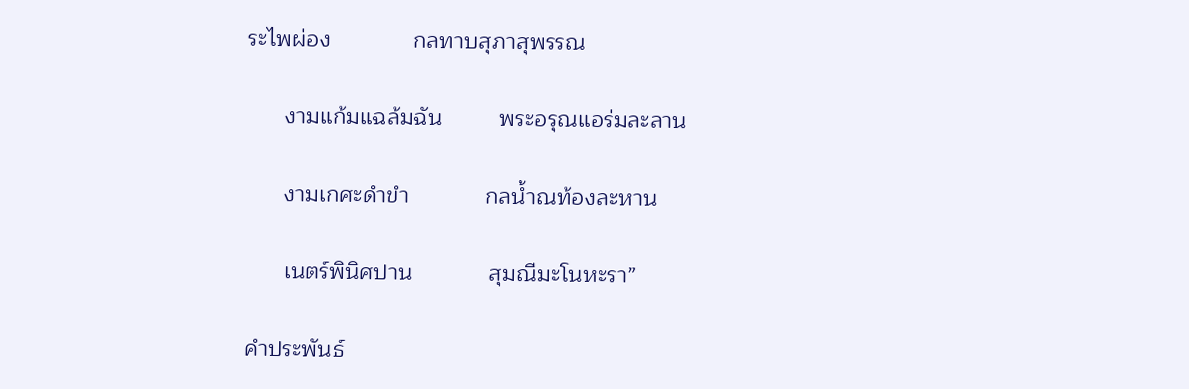ระไพผ่อง             กลทาบสุภาสุพรรณ

      งามแก้มแฉล้มฉัน         พระอรุณแอร่มละลาน

      งามเกศะดำขำ            กลน้ำณท้องละหาน

      เนตร์พินิศปาน            สุมณีมะโนหะรา”

คำประพันธ์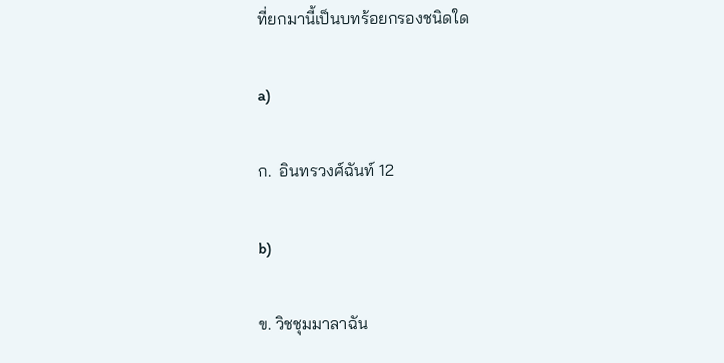ที่ยกมานี้เป็นบทร้อยกรองชนิดใด

a)

ก.  อินทรวงศ์ฉันท์ 12

b)

ข. วิชชุมมาลาฉัน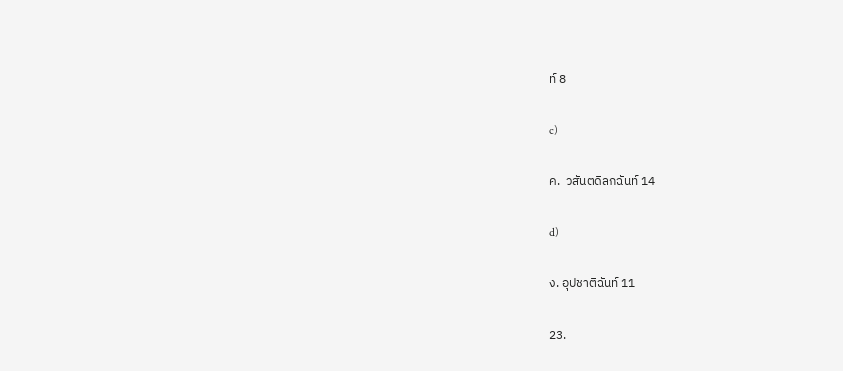ท์ 8

c)

ค.  วสันตดิลกฉันท์ 14

d)

ง. อุปชาติฉันท์ 11

23.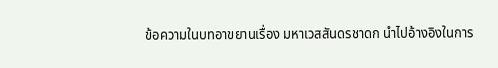ข้อความในบทอาขยานเรื่อง มหาเวสสันดรชาดก นำไปอ้างอิงในการ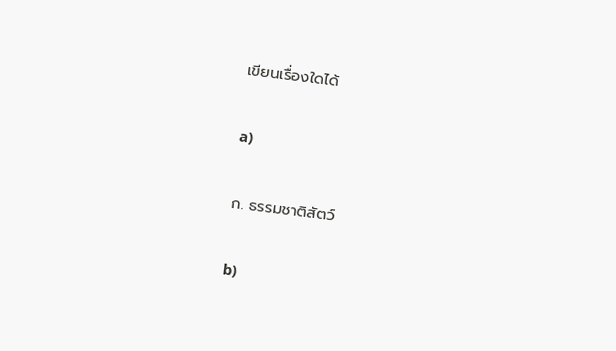เขียนเรื่องใดได้

a)

ก. ธรรมชาติสัตว์

b)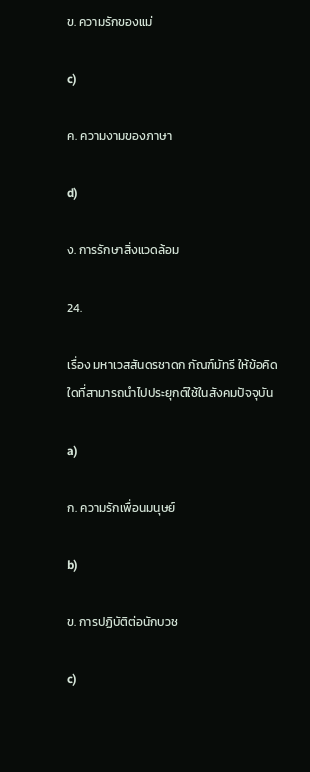ข. ความรักของแม่

c)

ค. ความงามของภาษา

d)

ง. การรักษาสิ่งแวดล้อม

24.

เรื่อง มหาเวสสันดรชาดก กัณฑ์มัทรี ให้ข้อคิดใดที่สามารถนำไปประยุกต์ใช้ในสังคมปัจจุบัน

a)

ก. ความรักเพื่อนมนุษย์

b)

ข. การปฏิบัติต่อนักบวช

c)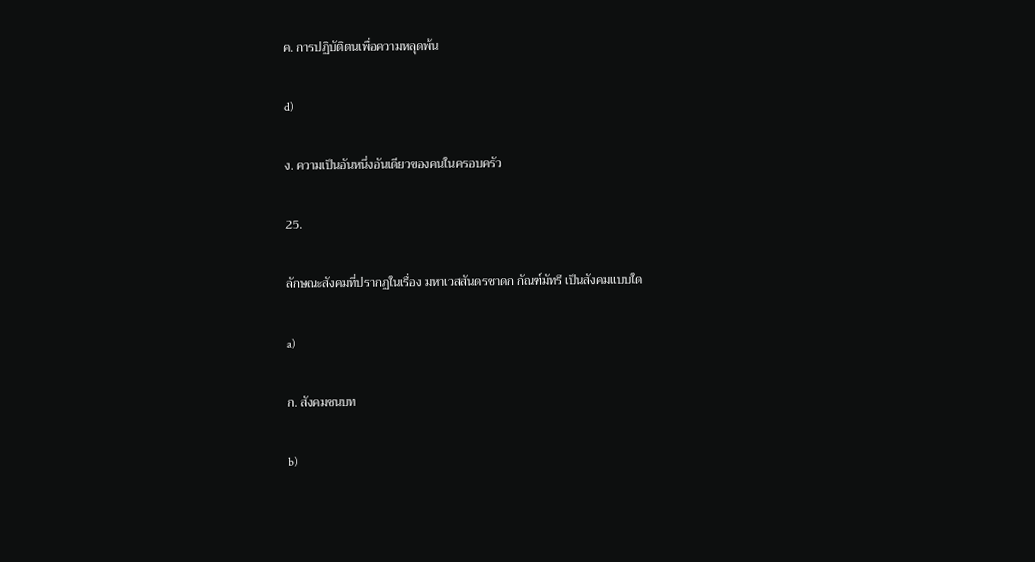ค. การปฏิบัติตนเพื่อความหลุดพ้น

d)

ง. ความเป็นอันหนึ่งอันเดียวของคนในครอบครัว

25.

ลักษณะสังคมที่ปรากฏในเรื่อง มหาเวสสันดรชาดก กัณฑ์มัทรี เป็นสังคมแบบใด

a)

ก. สังคมชนบท

b)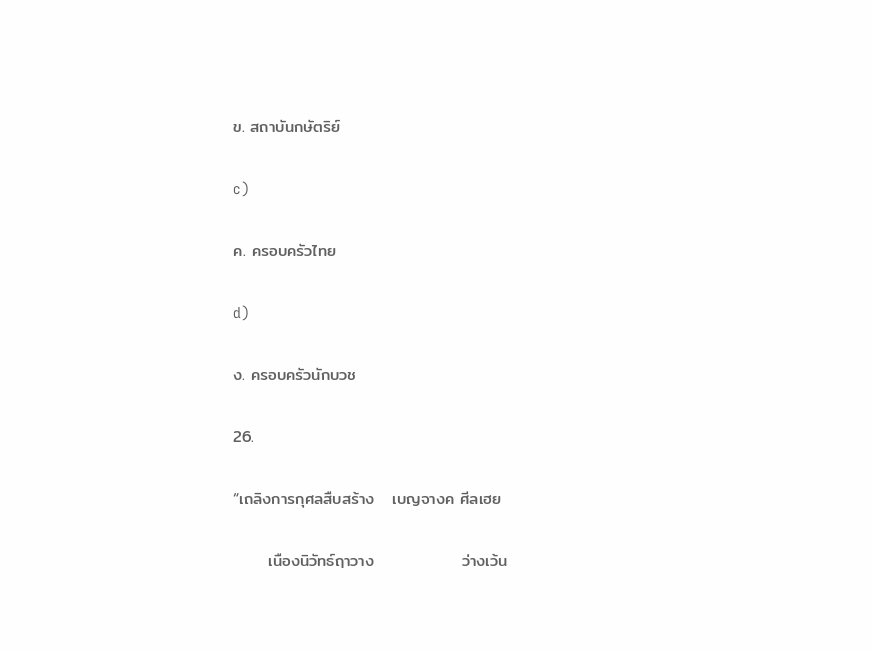ข. สถาบันกษัตริย์

c)

ค. ครอบครัวไทย

d)

ง. ครอบครัวนักบวช

26.

“เถลิงการกุศลสืบสร้าง   เบญจางค ศีลเฮย

      เนืองนิวัทธ์ฤาวาง               ว่างเว้น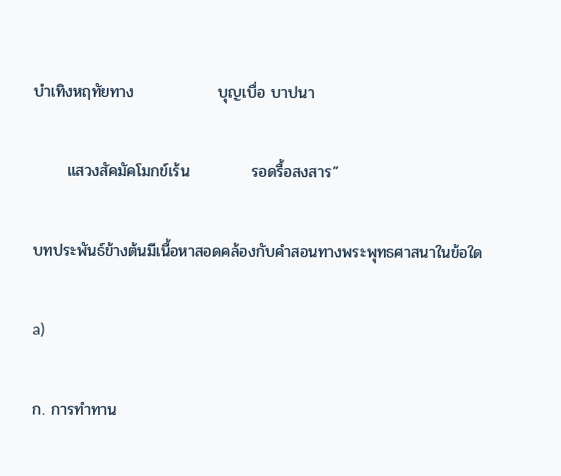บำเทิงหฤทัยทาง               บุญเบื่อ บาปนา

      แสวงสัคมัคโมกข์เร้น           รอดรื้อสงสาร”

บทประพันธ์ข้างต้นมีเนื้อหาสอดคล้องกับคําสอนทางพระพุทธศาสนาในข้อใด

a)

ก. การทำทาน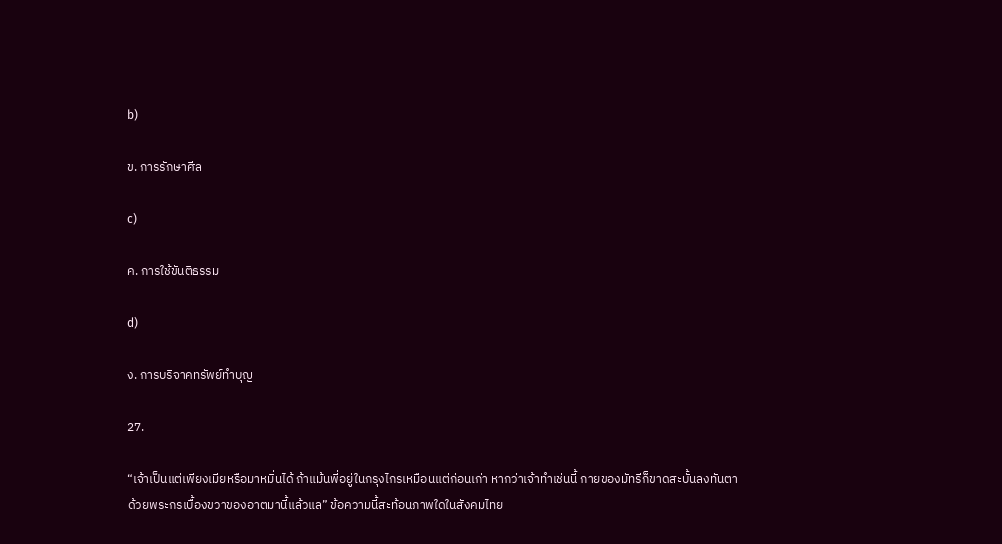b)

ข. การรักษาศีล

c)

ค. การใช้ขันติธรรม

d)

ง. การบริจาคทรัพย์ทำบุญ

27.

“เจ้าเป็นแต่เพียงเมียหรือมาหมิ่นได้ ถ้าแม้นพี่อยู่ในกรุงไกรเหมือนแต่ก่อนเก่า หากว่าเจ้าทำเช่นนี้ กายของมัทรีก็ขาดสะบั้นลงทันตา ด้วยพระกรเบื้องขวาของอาตมานี้แล้วแล” ข้อความนี้สะท้อนภาพใดในสังคมไทย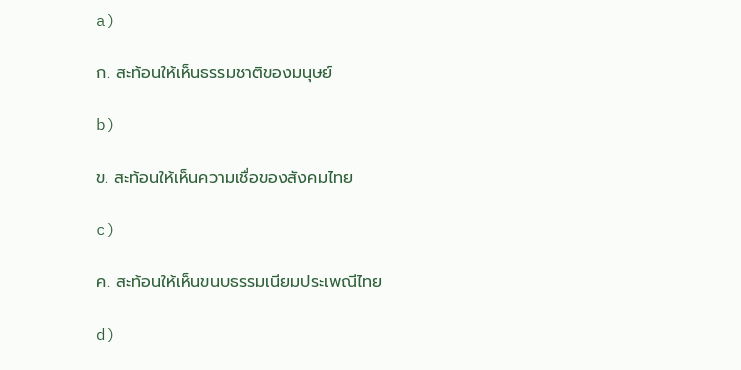a)

ก. สะท้อนให้เห็นธรรมชาติของมนุษย์

b)

ข. สะท้อนให้เห็นความเชื่อของสังคมไทย

c)

ค. สะท้อนให้เห็นขนบธรรมเนียมประเพณีไทย

d)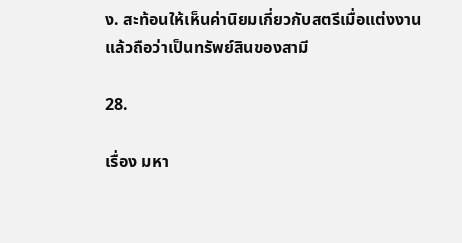ง. สะท้อนให้เห็นค่านิยมเกี่ยวกับสตรีเมื่อแต่งงานแล้วถือว่าเป็นทรัพย์สินของสามี

28.

เรื่อง มหา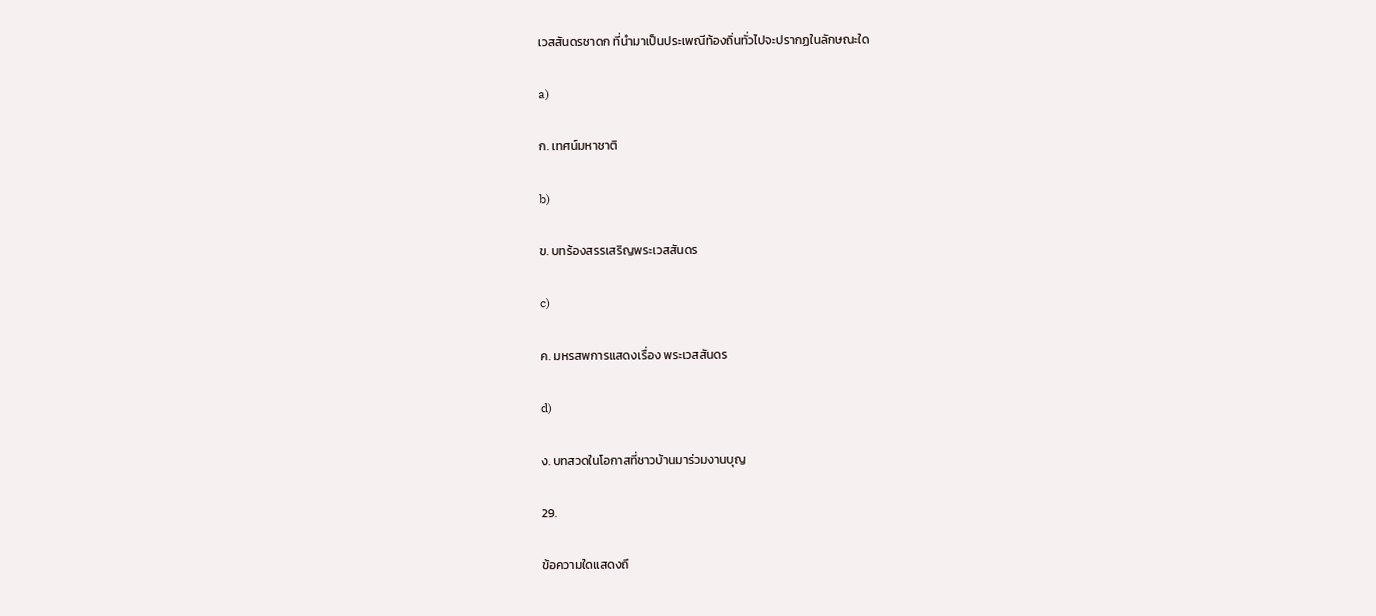เวสสันดรชาดก ที่นำมาเป็นประเพณีท้องถิ่นทั่วไปจะปรากฏในลักษณะใด

a)

ก. เทศน์มหาชาติ

b)

ข. บทร้องสรรเสริญพระเวสสันดร

c)

ค. มหรสพการแสดงเรื่อง พระเวสสันดร

d)

ง. บทสวดในโอกาสที่ชาวบ้านมาร่วมงานบุญ

29.

ข้อความใดแสดงถึ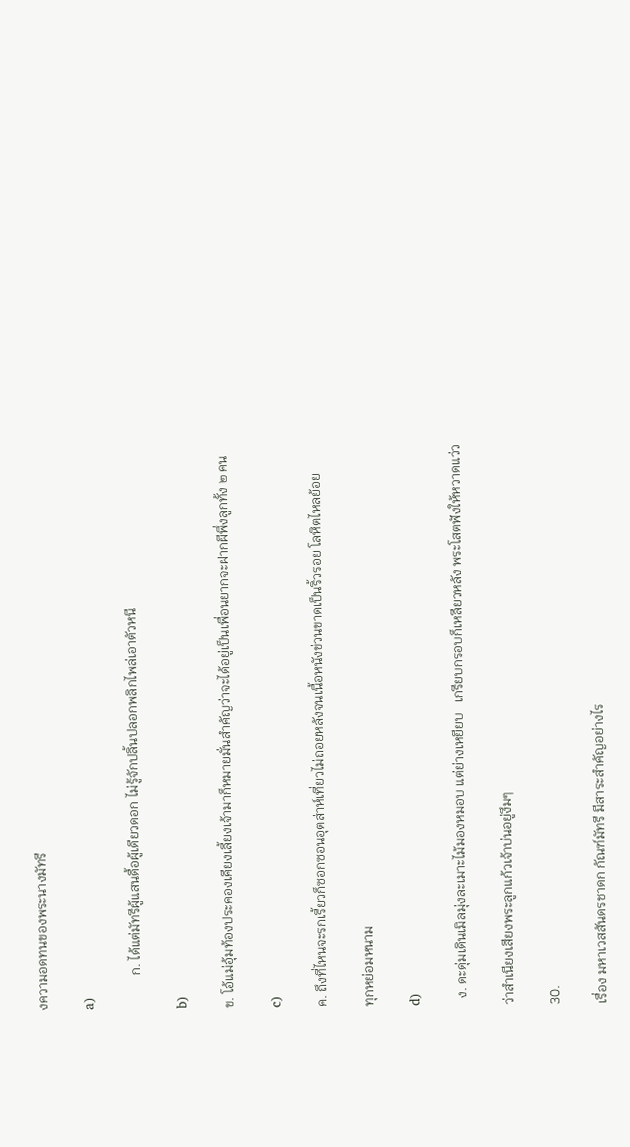งความอดทนของพระนางมัทรี

a)

          ก. ได้แต่มัทรีผู้แสนดื้อผู้เดียวดอก ไม่รู้จักปลิ้นปลอกพลิกไพล่เอาตัวหนี

b)

ข. โอ้แม่อุ้มท้องประคองเคียงเลี้ยงเจ้ามาก็หมายมั่นสำคัญว่าจะได้อยู่เป็นเพื่อนยากจะฝากผีพึ่งลูกทั้ง ๒ คน

c)

ค. ถึงที่ไหนจะรกเรี้ยวก็ซอกซอนอุตส่าห์เที่ยวไม่ถอยหลังจนเนื้อหนังข่วนขาดเป็นริ้วรอย โลหิตไหลย้อย

ทุกหย่อมหนาม

d)

  ง. ดะดุ่มเดินเมิลมุ่งละเมาะไม้มองหมอบ แต่ย่างเหยียบ   เกรียบกรอบก็เหลียวหลัง พระโสตฟังให้หวาดแว่ว

ว่าสำเนียงเสียงพระลูกแก้วเจ้าบ่นอยู่งึมๆ

30.

เรื่อง มหาเวสสันดรชาดก กัณฑ์มัทรี มีสาระสำคัญอย่างไร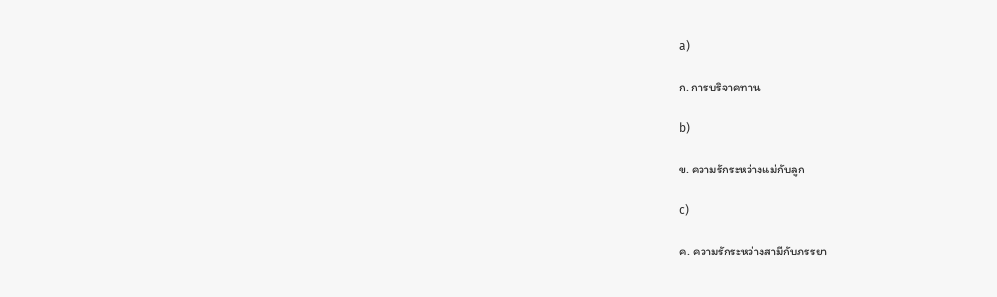a)

ก. การบริจาคทาน

b)

ข. ความรักระหว่างแม่กับลูก

c)

ค. ความรักระหว่างสามีกับภรรยา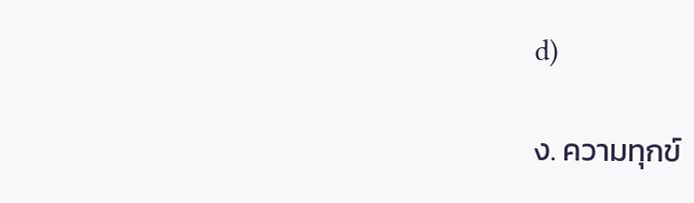d)

ง. ความทุกข์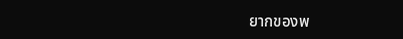ยากของพ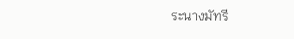ระนางมัทรี